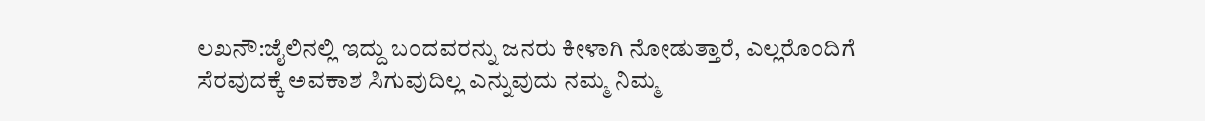ಲಖನೌ:ಜೈಲಿನಲ್ಲಿ ಇದ್ದು ಬಂದವರನ್ನು ಜನರು ಕೀಳಾಗಿ ನೋಡುತ್ತಾರೆ, ಎಲ್ಲರೊಂದಿಗೆ ಸೆರವುದಕ್ಕೆ ಅವಕಾಶ ಸಿಗುವುದಿಲ್ಲ ಎನ್ನುವುದು ನಮ್ಮ ನಿಮ್ಮ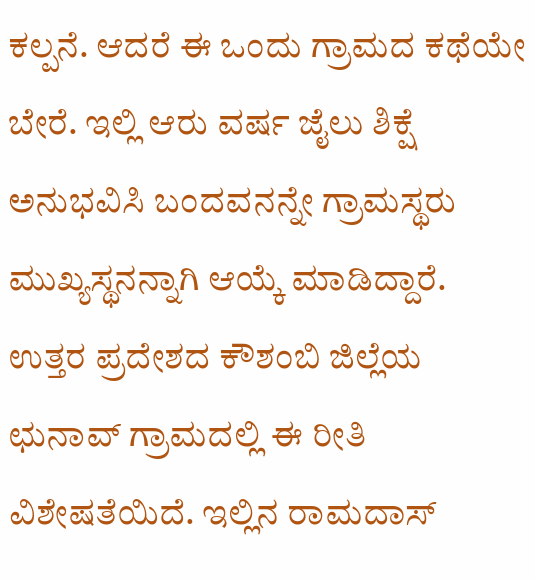ಕಲ್ಪನೆ. ಆದರೆ ಈ ಒಂದು ಗ್ರಾಮದ ಕಥೆಯೇ ಬೇರೆ. ಇಲ್ಲಿ ಆರು ವರ್ಷ ಜೈಲು ಶಿಕ್ಷೆ ಅನುಭವಿಸಿ ಬಂದವನನ್ನೇ ಗ್ರಾಮಸ್ಥರು ಮುಖ್ಯಸ್ಥನನ್ನಾಗಿ ಆಯ್ಕೆ ಮಾಡಿದ್ದಾರೆ.
ಉತ್ತರ ಪ್ರದೇಶದ ಕೌಶಂಬಿ ಜಿಲ್ಲೆಯ ಛುನಾವ್ ಗ್ರಾಮದಲ್ಲಿ ಈ ರೀತಿ ವಿಶೇಷತೆಯಿದೆ. ಇಲ್ಲಿನ ರಾಮದಾಸ್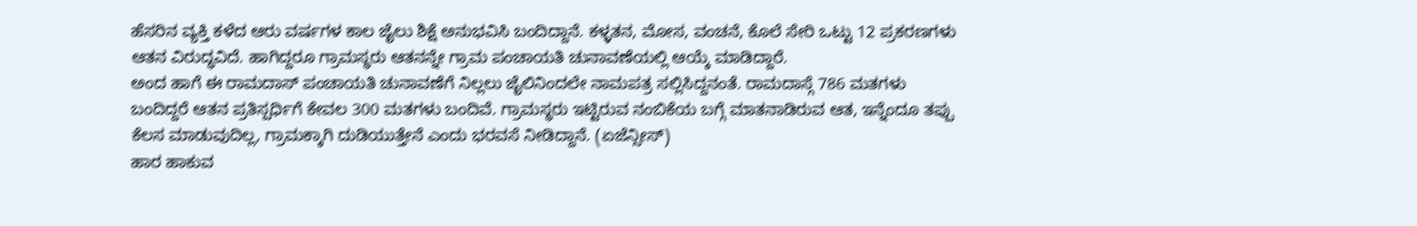ಹೆಸರಿನ ವ್ಯಕ್ತಿ ಕಳೆದ ಆರು ವರ್ಷಗಳ ಕಾಲ ಜೈಲು ಶಿಕ್ಷೆ ಅನುಭವಿಸಿ ಬಂದಿದ್ದಾನೆ. ಕಳ್ಳತನ, ಮೋಸ, ವಂಚನೆ, ಕೊಲೆ ಸೇರಿ ಒಟ್ಟು 12 ಪ್ರಕರಣಗಳು ಆತನ ವಿರುದ್ಧವಿದೆ. ಹಾಗಿದ್ದರೂ ಗ್ರಾಮಸ್ಥರು ಆತನನ್ನೇ ಗ್ರಾಮ ಪಂಚಾಯತಿ ಚುನಾವಣೆಯಲ್ಲಿ ಆಯ್ಕೆ ಮಾಡಿದ್ದಾರೆ.
ಅಂದ ಹಾಗೆ ಈ ರಾಮದಾಸ್ ಪಂಚಾಯತಿ ಚುನಾವಣೆಗೆ ನಿಲ್ಲಲು ಜೈಲಿನಿಂದಲೇ ನಾಮಪತ್ರ ಸಲ್ಲಿಸಿದ್ದನಂತೆ. ರಾಮದಾಸ್ಗೆ 786 ಮತಗಳು ಬಂದಿದ್ದರೆ ಆತನ ಪ್ರತಿಸ್ಪರ್ಧಿಗೆ ಕೇವಲ 300 ಮತಗಳು ಬಂದಿವೆ. ಗ್ರಾಮಸ್ಥರು ಇಟ್ಟಿರುವ ನಂಬಿಕೆಯ ಬಗ್ಗೆ ಮಾತನಾಡಿರುವ ಆತ, ಇನ್ನೆಂದೂ ತಪ್ಪು ಕೆಲಸ ಮಾಡುವುದಿಲ್ಲ, ಗ್ರಾಮಕ್ಕಾಗಿ ದುಡಿಯುತ್ತೇನೆ ಎಂದು ಭರವಸೆ ನೀಡಿದ್ದಾನೆ. (ಏಜೆನ್ಸೀಸ್)
ಹಾರ ಹಾಕುವ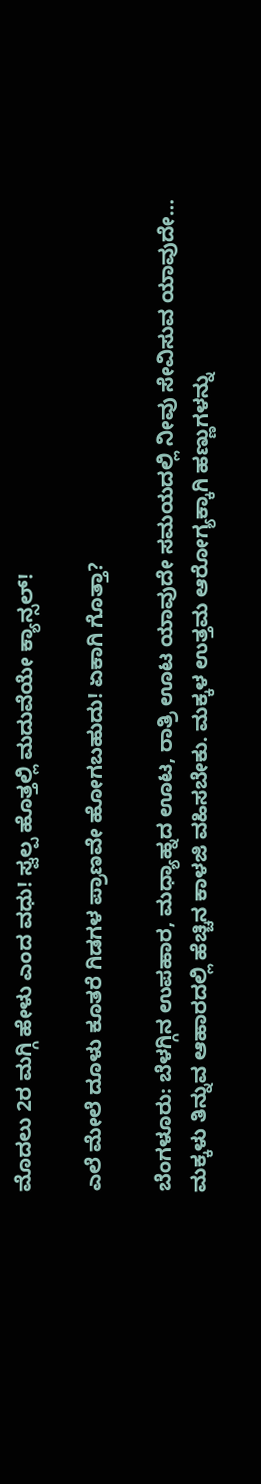ಮೊದಲು 2ರ ಮಗ್ಗಿ ಹೇಳು ಎಂದ ವಧು! ಸ್ವಲ್ಪ ಹೊತ್ತಲ್ಲಿ ಮದುವೆಯೇ ಕ್ಯಾನ್ಸಲ್!

ಎಲೆ ಮೇಲೆ ದೂಳು ಕೂತರೆ ಗಿಡಗಳ ಪ್ರಾಣವೇ ಹೋಗಬಹುದು! ಏಕಾಗಿ ಗೊತ್ತಾ?

ಬೆಂಗಳೂರು: ಬೆಳಗ್ಗಿನ ಉಪಹಾರ, ಮಧ್ಯಾಹ್ನದ ಊಟ, ರಾತ್ರಿ ಊಟ ಯಾವುದೇ ಸಮಯದಲ್ಲಿ ನೀವು ಸೇವಿಸುವ ಯಾವುದೇ…
ಮಕ್ಕಳು ತಿನ್ನುವ ಆಹಾರದಲ್ಲಿ ಹೆಚ್ಚಿನ ಕಾಳಜಿ ವಹಿಸಬೇಕು. ಮಕ್ಕಳ ಉತ್ತಮ ಆರೋಗ್ಯಕ್ಕಾಗಿ ಹಣ್ಣುಗಳನ್ನು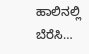ಹಾಲಿನಲ್ಲಿ ಬೆರೆಸಿ…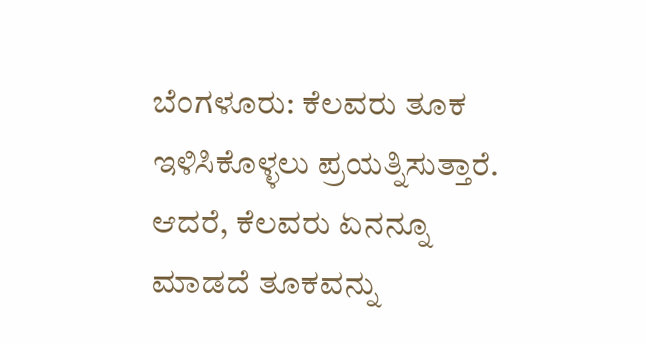ಬೆಂಗಳೂರು: ಕೆಲವರು ತೂಕ ಇಳಿಸಿಕೊಳ್ಳಲು ಪ್ರಯತ್ನಿಸುತ್ತಾರೆ. ಆದರೆ, ಕೆಲವರು ಏನನ್ನೂ ಮಾಡದೆ ತೂಕವನ್ನು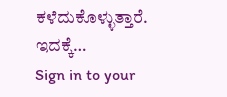ಕಳೆದುಕೊಳ್ಳುತ್ತಾರೆ. ಇದಕ್ಕೆ…
Sign in to your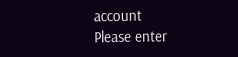account
Please enter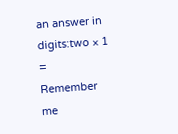an answer in digits:two × 1 =
Remember me